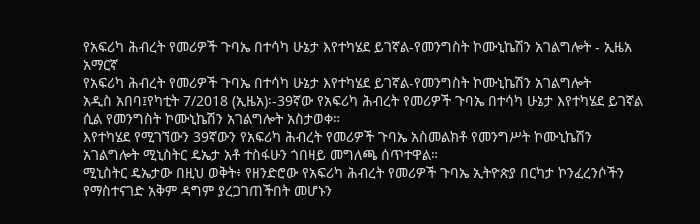የአፍሪካ ሕብረት የመሪዎች ጉባኤ በተሳካ ሁኔታ እየተካሄደ ይገኛል-የመንግስት ኮሙኒኬሽን አገልግሎት - ኢዜአ አማርኛ
የአፍሪካ ሕብረት የመሪዎች ጉባኤ በተሳካ ሁኔታ እየተካሄደ ይገኛል-የመንግስት ኮሙኒኬሽን አገልግሎት
አዲስ አበባ፤የካቲት 7/2018 (ኢዜአ)፡-39ኛው የአፍሪካ ሕብረት የመሪዎች ጉባኤ በተሳካ ሁኔታ እየተካሄደ ይገኛል ሲል የመንግስት ኮሙኒኬሽን አገልግሎት አስታወቀ።
እየተካሄደ የሚገኘውን 39ኛውን የአፍሪካ ሕብረት የመሪዎች ጉባኤ አስመልክቶ የመንግሥት ኮሙኒኬሽን አገልግሎት ሚኒስትር ዴኤታ አቶ ተስፋሁን ጎበዛይ መግለጫ ሰጥተዋል።
ሚኒስትር ዴኤታው በዚህ ወቅት፥ የዘንድሮው የአፍሪካ ሕብረት የመሪዎች ጉባኤ ኢትዮጵያ በርካታ ኮንፈረንሶችን የማስተናገድ አቅም ዳግም ያረጋገጠችበት መሆኑን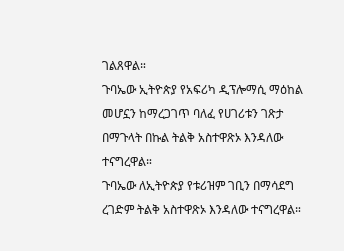ገልጸዋል።
ጉባኤው ኢትዮጵያ የአፍሪካ ዲፕሎማሲ ማዕከል መሆኗን ከማረጋገጥ ባለፈ የሀገሪቱን ገጽታ በማጉላት በኩል ትልቅ አስተዋጽኦ እንዳለው ተናግረዋል።
ጉባኤው ለኢትዮጵያ የቱሪዝም ገቢን በማሳደግ ረገድም ትልቅ አስተዋጽኦ እንዳለው ተናግረዋል።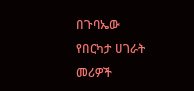በጉባኤው የበርካታ ሀገራት መሪዎች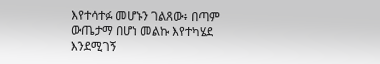እየተሳተፉ መሆኑን ገልጸው፥ በጣም ውጤታማ በሆነ መልኩ እየተካሄደ እንደሚገኝ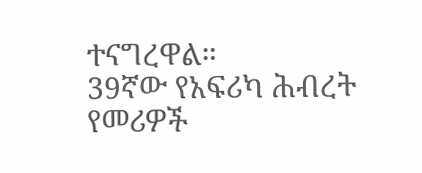ተናግረዋል።
39ኛው የአፍሪካ ሕብረት የመሪዎች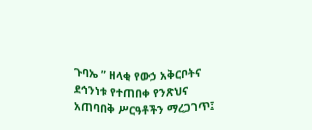ጉባኤ ” ዘላቂ የውኃ አቅርቦትና ደኅንነቱ የተጠበቀ የንጽህና አጠባበቅ ሥርዓቶችን ማረጋገጥ፤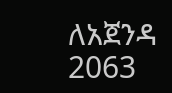ለአጀንዳ 2063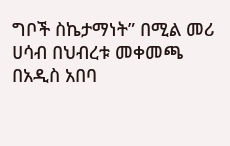ግቦች ስኬታማነት” በሚል መሪ ሀሳብ በህብረቱ መቀመጫ በአዲስ አበባ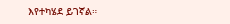እየተካሄደ ይገኛል።